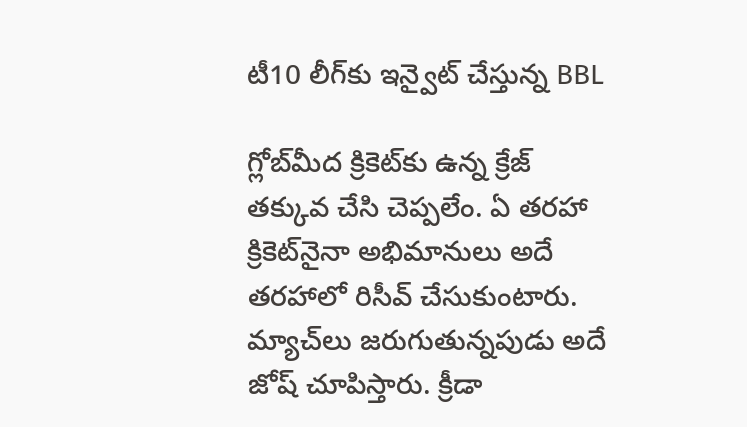టీ10 లీగ్‌కు ఇన్వైట్‌ చేస్తున్న BBL

గ్లోబ్‌మీద క్రికెట్‌కు ఉన్న క్రేజ్‌ తక్కువ చేసి చెప్పలేం. ఏ తరహా క్రికెట్‌నైనా అభిమానులు అదే తరహాలో రిసీవ్‌ చేసుకుంటారు. మ్యాచ్‌లు జరుగుతున్నపుడు అదే జోష్‌ చూపిస్తారు. క్రీడా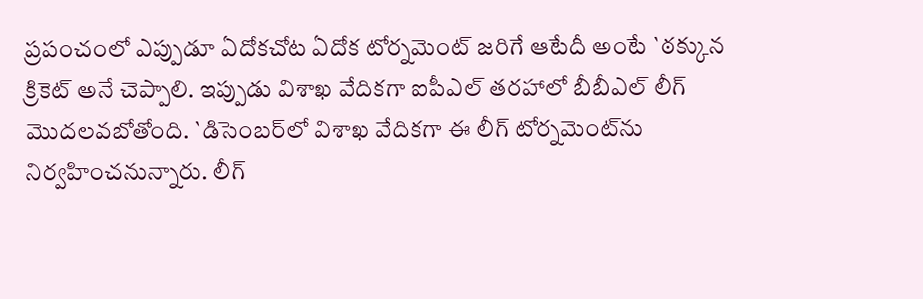ప్రపంచంలో ఎప్పుడూ ఏదోకచోట ఏదోక టోర్నమెంట్‌ జరిగే ఆటేదీ అంటే `ఠక్కున క్రికెట్‌ అనే చెప్పాలి. ఇప్పుడు విశాఖ వేదికగా ఐపీఎల్‌ తరహాలో బీబీఎల్‌ లీగ్‌ మొదలవబోతోంది. `డిసెంబర్‌లో విశాఖ వేదికగా ఈ లీగ్‌ టోర్నమెంట్‌ను నిర్వహించనున్నారు. లీగ్‌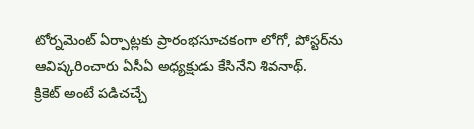టోర్నమెంట్‌ ఏర్పాట్లకు ప్రారంభసూచకంగా లోగో, పోస్టర్‌ను ఆవిష్కరించారు ఏసీఏ అధ్యక్షుడు కేసినేని శివనాథ్‌.
క్రికెట్‌ అంటే పడిచచ్చే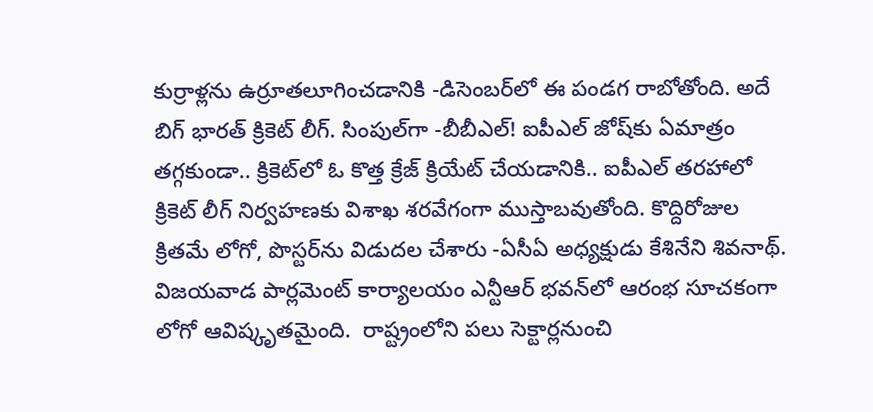కుర్రాళ్లను ఉర్రూతలూగించడానికి -డిసెంబర్‌లో ఈ పండగ రాబోతోంది. అదే బిగ్‌ భారత్‌ క్రికెట్‌ లీగ్‌. సింపుల్‌గా -బీబీఎల్‌! ఐపీఎల్‌ జోష్‌కు ఏమాత్రం తగ్గకుండా.. క్రికెట్‌లో ఓ కొత్త క్రేజ్‌ క్రియేట్‌ చేయడానికి.. ఐపీఎల్‌ తరహాలో క్రికెట్‌ లీగ్‌ నిర్వహణకు విశాఖ శరవేగంగా ముస్తాబవుతోంది. కొద్దిరోజుల క్రితమే లోగో, పొస్టర్‌ను విడుదల చేశారు -ఏసీఏ అధ్యక్షుడు కేశినేని శివనాథ్‌. విజయవాడ పార్లమెంట్‌ కార్యాలయం ఎన్టీఆర్‌ భవన్‌లో ఆరంభ సూచకంగా లోగో ఆవిష్కృతమైంది.  రాష్ట్రంలోని పలు సెక్టార్లనుంచి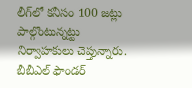లీగ్‌లో కనీసం 100 జట్లు పాల్గొంటున్నట్టు నిర్వాహకులు చెప్తున్నారు. బీబీఎల్‌ ఫౌండర్‌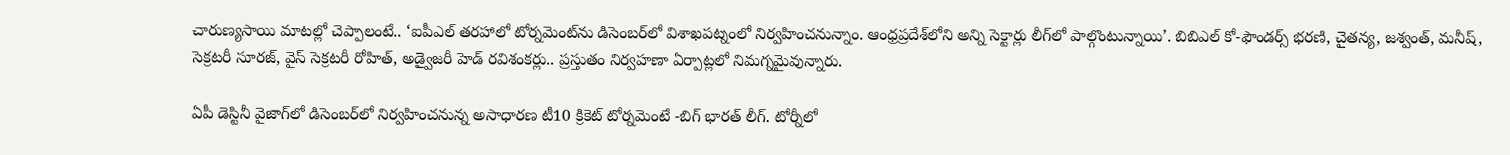చారుణ్యసాయి మాటల్లో చెప్పాలంటే.. ‘ఐపీఎల్‌ తరహాలో టోర్నమెంట్‌ను డిసెంబర్‌లో విశాఖపట్నంలో నిర్వహించనున్నాం. ఆంధ్రప్రదేశ్‌లోని అన్ని సెక్టార్లు లీగ్‌లో పాల్గొంటున్నాయి’. బిబిఎల్‌ కో-ఫౌండర్స్‌ భరణి, చైతన్య, జశ్వంత్‌, మనీష్‌, సెక్రటరీ సూరజ్‌, వైస్‌ సెక్రటరీ రోహిత్‌, అడ్వైజరీ హెడ్‌ రవిశంకర్లు.. ప్రస్తుతం నిర్వహణా ఏర్పాట్లలో నిమగ్నమైవున్నారు.

ఏపీ డెస్టినీ వైజాగ్‌లో డిసెంబర్‌లో నిర్వహించనున్న అసాధారణ టీ10 క్రికెట్‌ టోర్నమెంటే -బిగ్‌ భారత్‌ లీగ్‌. టోర్నీలో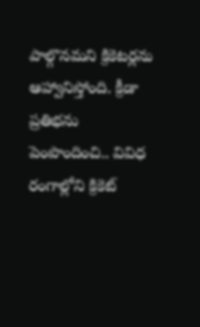పాల్గొనమని క్రికెటర్లను ఆహ్వానిస్తోంది. క్రీడా ప్రతిభను పెంపొందించి.. వివిధ రంగాల్లోని క్రికెట్‌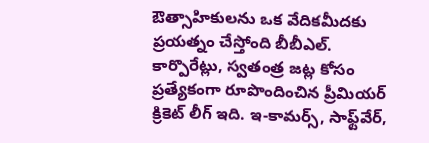ఔత్సాహికులను ఒక వేదికమీదకు ప్రయత్నం చేస్తోంది బీబీఎల్‌. కార్పొరేట్లు, స్వతంత్ర జట్ల కోసం ప్రత్యేకంగా రూపొందించిన ప్రీమియర్‌ క్రికెట్‌ లీగ్‌ ఇది. ఇ-కామర్స్‌, సాఫ్ట్‌వేర్‌,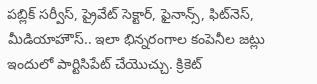పబ్లిక్‌ సర్వీస్‌, ప్రైవేట్‌ సెక్టార్‌, ఫైనాన్స్‌, ఫిట్‌నెస్‌, మీడియాహౌస్‌.. ఇలా భిన్నరంగాల కంపెనీల జట్లు ఇందులో పార్టిసిపేట్‌ చేయొచ్చు. క్రికెట్‌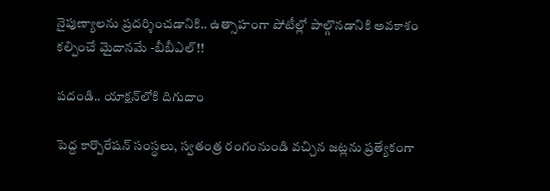నైపుణ్యాలను ప్రదర్శించడానికి.. ఉత్సాహంగా పోటీల్లో పాల్గొనడానికి అవకాశం కల్పించే మైదానమే -బీబీఎల్‌!!

పదండి.. యాక్షన్‌లోకి దిగుదాం

పెద్ద కార్పొరేషన్‌ సంస్థలు, స్వతంత్ర రంగంనుండి వచ్చిన జట్లను ప్రత్యేకంగా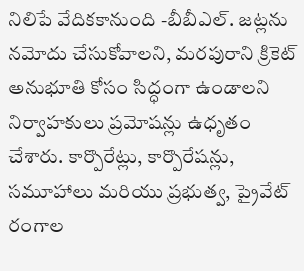నిలిపే వేదికకానుంది -బీబీఎల్‌. జట్లను నమోదు చేసుకోవాలని, మరపురాని క్రికెట్‌ అనుభూతి కోసం సిద్ధంగా ఉండాలని నిర్వాహకులు ప్రమోషన్లు ఉధృతం చేశారు. కార్పొరేట్లు, కార్పొరేషన్లు, సమూహాలు మరియు ప్రభుత్వ, ప్రైవేట్‌ రంగాల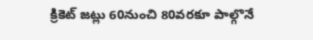క్రికెట్‌ జట్లు 60నుంచి 80వరకూ పాల్గొనే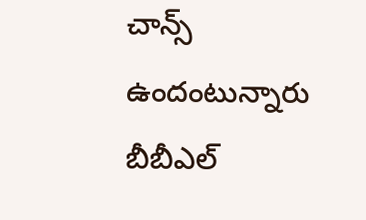చాన్స్‌ ఉందంటున్నారు బీబీఎల్‌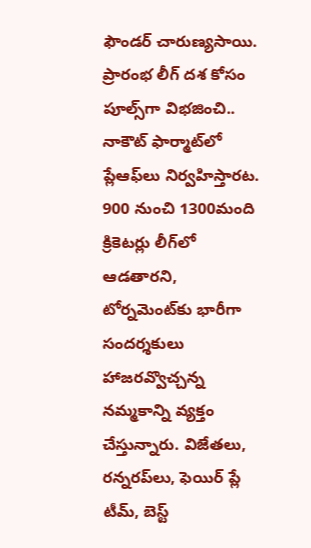ఫౌండర్‌ చారుణ్యసాయి. ప్రారంభ లీగ్‌ దశ కోసం పూల్స్‌గా విభజించి.. నాకౌట్‌ ఫార్మాట్‌లో ప్లేఆఫ్‌లు నిర్వహిస్తారట. 900 నుంచి 1300మంది క్రికెటర్లు లీగ్‌లో ఆడతారని, టోర్నమెంట్‌కు భారీగా సందర్శకులు హాజరవ్వొచ్చన్న నమ్మకాన్ని వ్యక్తం చేస్తున్నారు. విజేతలు, రన్నరప్‌లు, ఫెయిర్‌ ప్లే టీమ్‌, బెస్ట్‌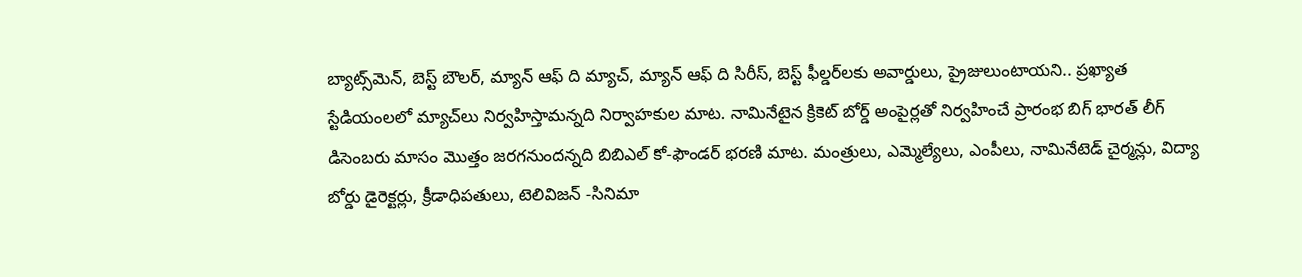బ్యాట్స్‌మెన్‌, బెస్ట్‌ బౌలర్‌, మ్యాన్‌ ఆఫ్‌ ది మ్యాచ్‌, మ్యాన్‌ ఆఫ్‌ ది సిరీస్‌, బెస్ట్‌ ఫీల్డర్‌లకు అవార్డులు, ప్రైజులుంటాయని.. ప్రఖ్యాత స్టేడియంలలో మ్యాచ్‌లు నిర్వహిస్తామన్నది నిర్వాహకుల మాట. నామినేటైన క్రికెట్‌ బోర్డ్‌ అంపైర్లతో నిర్వహించే ప్రారంభ బిగ్‌ భారత్‌ లీగ్‌ డిసెంబరు మాసం మొత్తం జరగనుందన్నది బిబిఎల్‌ కో-ఫౌండర్‌ భరణి మాట. మంత్రులు, ఎమ్మెల్యేలు, ఎంపీలు, నామినేటెడ్‌ చైర్మన్లు, విద్యా బోర్డు డైరెక్టర్లు, క్రీడాధిపతులు, టెలివిజన్‌ -సినిమా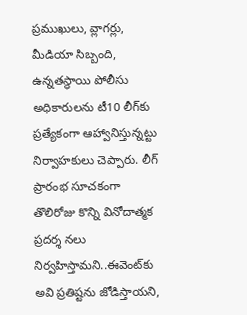ప్రముఖులు, వ్లాగర్లు, మీడియా సిబ్బంది, ఉన్నతస్థాయి పోలీసు అధికారులను టీ10 లీగ్‌కు ప్రత్యేకంగా ఆహ్వానిస్తున్నట్టు నిర్వాహకులు చెప్పారు. లీగ్‌ ప్రారంభ సూచకంగా తొలిరోజు కొన్ని వినోదాత్మక ప్రదర్శ నలు నిర్వహిస్తామని..ఈవెంట్‌కు అవి ప్రతిష్టను జోడిస్తాయని,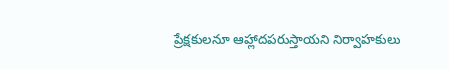ప్రేక్షకులనూ ఆహ్లాదపరుస్తాయని నిర్వాహకులు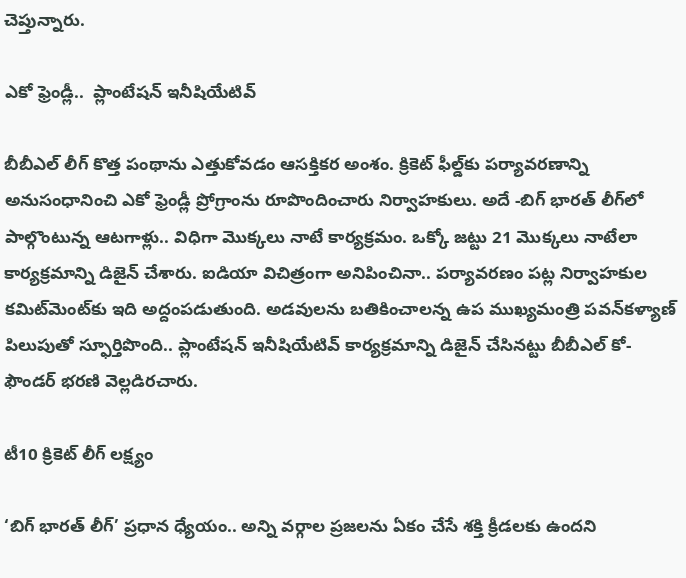చెప్తున్నారు.

ఎకో ఫ్రెండ్లీ..  ప్లాంటేషన్‌ ఇనీషియేటివ్‌

బీబీఎల్‌ లీగ్‌ కొత్త పంథాను ఎత్తుకోవడం ఆసక్తికర అంశం. క్రికెట్‌ ఫీల్డ్‌కు పర్యావరణాన్ని అనుసంధానించి ఎకో ఫ్రెండ్లీ ప్రోగ్రాంను రూపొందించారు నిర్వాహకులు. అదే -బిగ్‌ భారత్‌ లీగ్‌లో పాల్గొంటున్న ఆటగాళ్లు.. విధిగా మొక్కలు నాటే కార్యక్రమం. ఒక్కో జట్టు 21 మొక్కలు నాటేలా కార్యక్రమాన్ని డిజైన్‌ చేశారు. ఐడియా విచిత్రంగా అనిపించినా.. పర్యావరణం పట్ల నిర్వాహకుల కమిట్‌మెంట్‌కు ఇది అద్దంపడుతుంది. అడవులను బతికించాలన్న ఉప ముఖ్యమంత్రి పవన్‌కళ్యాణ్‌ పిలుపుతో స్ఫూర్తిపొంది.. ప్లాంటేషన్‌ ఇనీషియేటివ్‌ కార్యక్రమాన్ని డిజైన్‌ చేసినట్టు బీబీఎల్‌ కో-ఫౌండర్‌ భరణి వెల్లడిరచారు.

టీ10 క్రికెట్‌ లీగ్‌ లక్ష్యం

‘బిగ్‌ భారత్‌ లీగ్‌’ ప్రధాన ధ్యేయం.. అన్ని వర్గాల ప్రజలను ఏకం చేసే శక్తి క్రీడలకు ఉందని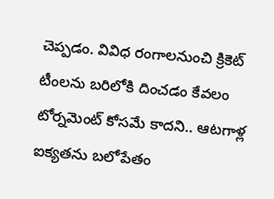చెప్పడం. వివిధ రంగాలనుంచి క్రికెట్‌ టీంలను బరిలోకి దించడం కేవలం టోర్నమెంట్‌ కోసమే కాదని.. ఆటగాళ్ల ఐక్యతను బలోపేతం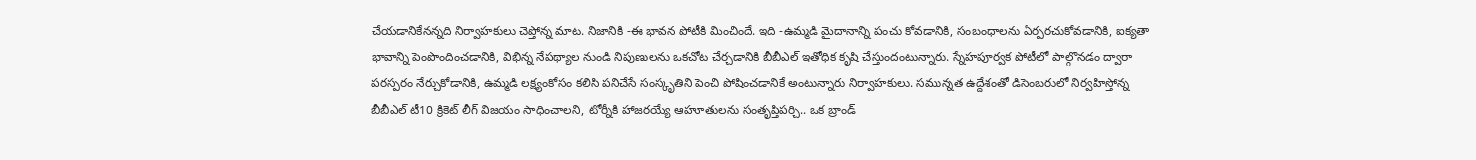చేయడానికేనన్నది నిర్వాహకులు చెప్తోన్న మాట. నిజానికి -ఈ భావన పోటీకి మించిందే. ఇది -ఉమ్మడి మైదానాన్ని పంచు కోవడానికి, సంబంధాలను ఏర్పరచుకోవడానికి, ఐక్యతా భావాన్ని పెంపొందించడానికి, విభిన్న నేపథ్యాల నుండి నిపుణులను ఒకచోట చేర్చడానికి బీబీఎల్‌ ఇతోధిక కృషి చేస్తుందంటున్నారు. స్నేహపూర్వక పోటీలో పాల్గొనడం ద్వారా పరస్పరం నేర్చుకోడానికి, ఉమ్మడి లక్ష్యంకోసం కలిసి పనిచేసే సంస్కృతిని పెంచి పోషించడానికే అంటున్నారు నిర్వాహకులు. సమున్నత ఉద్దేశంతో డిసెంబరులో నిర్వహిస్తోన్న బీబీఎల్‌ టీ10 క్రికెట్‌ లీగ్‌ విజయం సాధించాలని, టోర్నీకి హాజరయ్యే ఆహూతులను సంతృప్తిపర్చి.. ఒక బ్రాండ్‌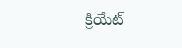క్రియేట్‌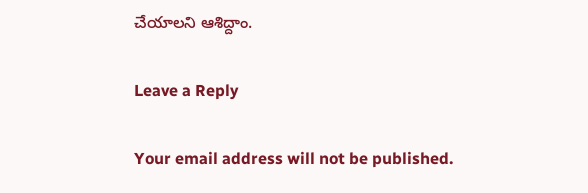చేయాలని ఆశిద్దాం.

Leave a Reply

Your email address will not be published.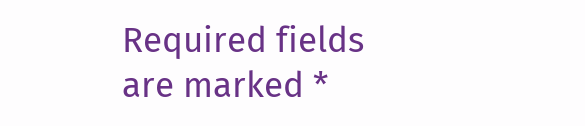Required fields are marked *